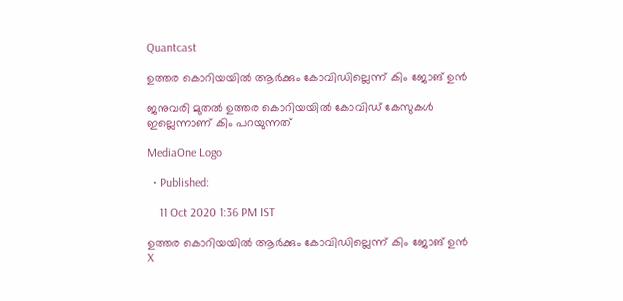Quantcast

ഉത്തര കൊറിയയില്‍ ആര്‍ക്കും കോവിഡില്ലെന്ന് കിം ജോങ് ഉന്‍

ജനുവരി മുതല്‍ ഉത്തര കൊറിയയില്‍ കോവിഡ് കേസുകള്‍ ഇല്ലെന്നാണ് കിം പറയുന്നത്

MediaOne Logo

  • Published:

    11 Oct 2020 1:36 PM IST

ഉത്തര കൊറിയയില്‍ ആര്‍ക്കും കോവിഡില്ലെന്ന് കിം ജോങ് ഉന്‍
X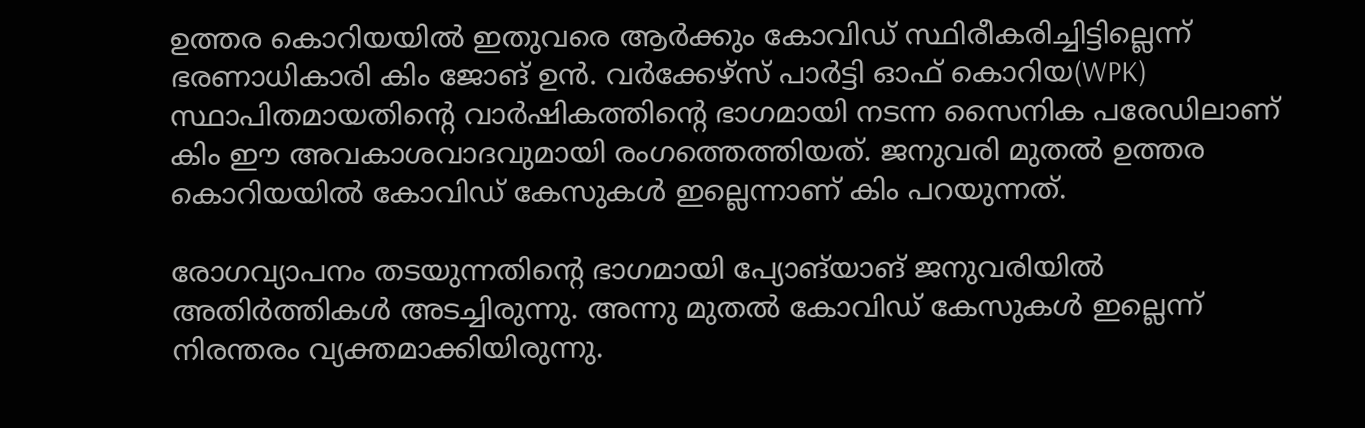ഉത്തര കൊറിയയില്‍ ഇതുവരെ ആര്‍ക്കും കോവിഡ് സ്ഥിരീകരിച്ചിട്ടില്ലെന്ന് ഭരണാധികാരി കിം ജോങ് ഉന്‍. വര്‍ക്കേഴ്സ് പാര്‍ട്ടി ഓഫ് കൊറിയ(WPK) സ്ഥാപിതമായതിന്റെ വാര്‍ഷികത്തിന്റെ ഭാഗമായി നടന്ന സൈനിക പരേഡിലാണ് കിം ഈ അവകാശവാദവുമായി രംഗത്തെത്തിയത്. ജനുവരി മുതല്‍ ഉത്തര കൊറിയയില്‍ കോവിഡ് കേസുകള്‍ ഇല്ലെന്നാണ് കിം പറയുന്നത്.

രോഗവ്യാപനം തടയുന്നതിന്റെ ഭാഗമായി പ്യോങ്‌യാങ് ജനുവരിയിൽ അതിർത്തികൾ അടച്ചിരുന്നു. അന്നു മുതല്‍ കോവിഡ് കേസുകള്‍ ഇല്ലെന്ന് നിരന്തരം വ്യക്തമാക്കിയിരുന്നു.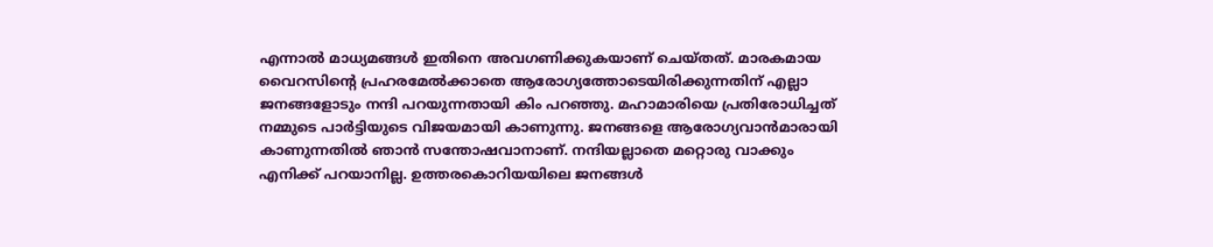എന്നാല്‍ മാധ്യമങ്ങള്‍ ഇതിനെ അവഗണിക്കുകയാണ് ചെയ്തത്. മാരകമായ വൈറസിന്റെ പ്രഹരമേല്‍ക്കാതെ ആരോഗ്യത്തോടെയിരിക്കുന്നതിന് എല്ലാ ജനങ്ങളോടും നന്ദി പറയുന്നതായി കിം പറഞ്ഞു. മഹാമാരിയെ പ്രതിരോധിച്ചത് നമ്മുടെ പാര്‍ട്ടിയുടെ വിജയമായി കാണുന്നു. ജനങ്ങളെ ആരോഗ്യവാന്‍മാരായി കാണുന്നതില്‍ ഞാന്‍ സന്തോഷവാനാണ്. നന്ദിയല്ലാതെ മറ്റൊരു വാക്കും എനിക്ക് പറയാനില്ല. ഉത്തരകൊറിയയിലെ ജനങ്ങള്‍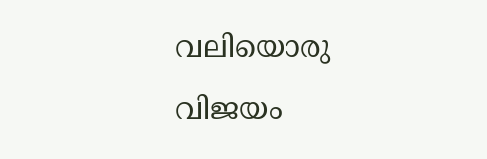വലിയൊരു വിജയം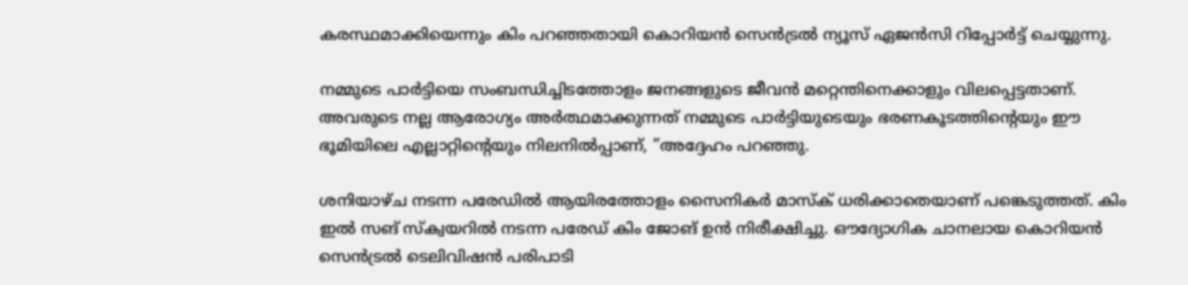കരസ്ഥമാക്കിയെന്നും കിം പറഞ്ഞതായി കൊറിയന്‍ സെന്‍ട്രല്‍ ന്യൂസ് ഏജന്‍സി റിപ്പോര്‍ട്ട് ചെയ്യുന്നു.

നമ്മുടെ പാര്‍ട്ടിയെ സംബന്ധിച്ചിടത്തോളം ജനങ്ങളുടെ ജീവന്‍ മറ്റെന്തിനെക്കാളും വിലപ്പെട്ടതാണ്. അവരുടെ നല്ല ആരോഗ്യം അർത്ഥമാക്കുന്നത് നമ്മുടെ പാർട്ടിയുടെയും ഭരണകൂടത്തിന്റെയും ഈ ഭൂമിയിലെ എല്ലാറ്റിന്റെയും നിലനിൽപ്പാണ്, ”അദ്ദേഹം പറഞ്ഞു.

ശനിയാഴ്ച നടന്ന പരേഡില്‍ ആയിരത്തോളം സൈനികര്‍ മാസ്‌ക് ധരിക്കാതെയാണ് പങ്കെടുത്തത്. കിം ഇല്‍ സങ് സ്‌ക്വയറില്‍ നടന്ന പരേഡ് കിം ജോങ് ഉന്‍ നിരീക്ഷിച്ചു. ഔദ്യോഗിക ചാനലായ കൊറിയന്‍ സെന്‍ട്രല്‍ ടെലിവിഷന്‍ പരിപാടി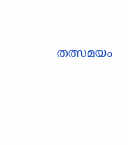തത്സമയം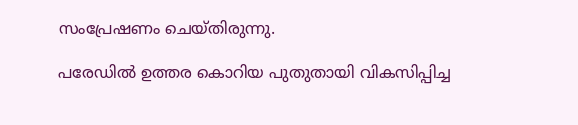സംപ്രേഷണം ചെയ്തിരുന്നു.

പരേഡില്‍ ഉത്തര കൊറിയ പുതുതായി വികസിപ്പിച്ച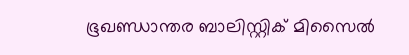ഭൂഖണ്ഡാന്തര ബാലിസ്റ്റിക് മിസൈല്‍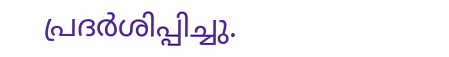പ്രദര്‍ശിപ്പിച്ചു.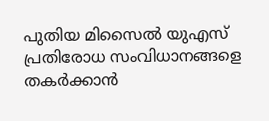പുതിയ മിസൈല്‍ യുഎസ് പ്രതിരോധ സംവിധാനങ്ങളെ തകര്‍ക്കാന്‍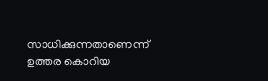സാധിക്കുന്നതാണെന്ന് ഉത്തര കൊറിയ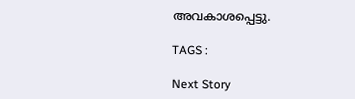അവകാശപ്പെട്ടു.

TAGS :

Next Story